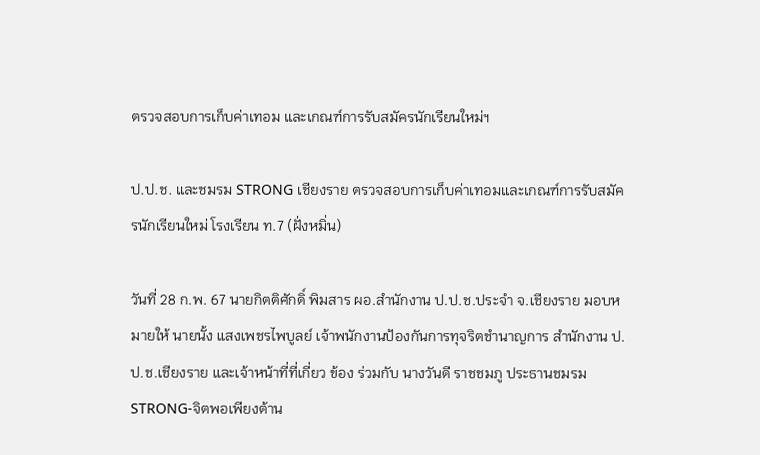ตรวจสอบการเก็บค่าเทอม และเกณฑ์การรับสมัครนักเรียนใหม่ฯ

ป.ป.ช. และชมรม STRONG เชียงราย ตรวจสอบการเก็บค่าเทอมและเกณฑ์การรับสมัครนักเรียนใหม่ โรงเรียน ท.7 (ฝั่งหมิ่น)

วันที่ 28 ก.พ. 67 นายกิตติศักดิ์ พิมสาร ผอ.สำนักงาน ป.ป.ช.ประจำ จ.เชียงราย มอบหมายให้ นายนั้ง แสงเพชรไพบูลย์ เจ้าพนักงานป้องกันการทุจริตชำนาญการ สำนักงาน ป.ป.ช.เชียงราย และเจ้าหน้าที่ที่เกี่ยว ข้อง ร่วมกับ นางวันดี ราชชมภู ประธานชมรม STRONG-จิตพอเพียงต้าน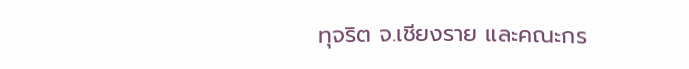ทุจริต จ.เชียงราย และคณะกร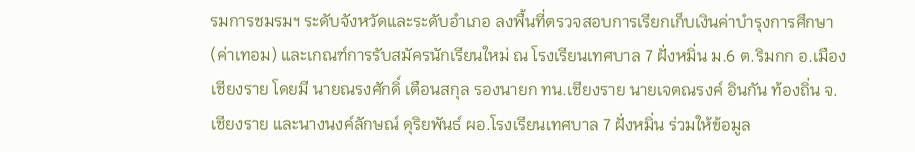รมการชมรมฯ ระดับจังหวัดและระดับอำเภอ ลงพื้นที่ตรวจสอบการเรียกเก็บเงินค่าบำรุงการศึกษา (ค่าเทอม) และเกณฑ์การรับสมัครนักเรียนใหม่ ณ โรงเรียนเทศบาล 7 ฝั่งหมิ่น ม.6 ต.ริมกก อ.เมืองเชียงราย โดยมี นายณรงศักดิ์ เตือนสกุล รองนายก ทน.เชียงราย นายเจตณรงค์ อินกัน ท้องถิ่น จ.เชียงราย และนางนงค์ลักษณ์ ดุริยพันธ์ ผอ.โรงเรียนเทศบาล 7 ฝั่งหมิ่น ร่วมให้ข้อมูล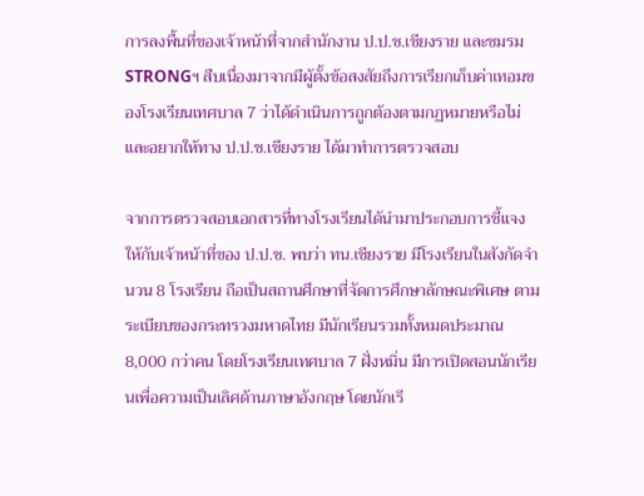การลงพื้นที่ของเจ้าหน้าที่จากสำนักงาน ป.ป.ช.เชียงราย และชมรม STRONGฯ สืบเนื่องมาจากมีผู้ตั้งข้อสงสัยถึงการเรียกเก็บค่าเทอมของโรงเรียนเทศบาล 7 ว่าได้ดำเนินการถูกต้องตามกฏหมายหรือไม่ และอยากให้ทาง ป.ป.ช.เชียงราย ได้มาทำการตรวจสอบ

จากการตรวจสอบเอกสารที่ทางโรงเรียนได้นำมาประกอบการชี้แจง ให้กับเจ้าหน้าที่ของ ป.ป.ช. พบว่า ทน.เชียงราย มีโรงเรียนในสังกัดจำนวน 8 โรงเรียน ถือเป็นสถานศึกษาที่จัดการศึกษาลักษณะพิเศษ ตามระเบียบของกระทรวงมหาดไทย มีนักเรียนรวมทั้งหมดประมาณ 8,000 กว่าคน โดยโรงเรียนเทศบาล 7 ฝั่งหมิ่น มีการเปิดสอนนักเรียนเพื่อความเป็นเลิศด้านภาษาอังกฤษ โดยนักเรี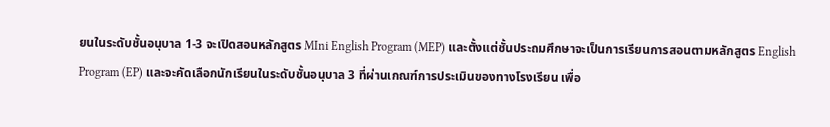ยนในระดับชั้นอนุบาล 1-3 จะเปิดสอนหลักสูตร MIni English Program (MEP) และตั้งแต่ชั้นประถมศึกษาจะเป็นการเรียนการสอนตามหลักสูตร English Program (EP) และจะคัดเลือกนักเรียนในระดับชั้นอนุบาล 3 ที่ผ่านเกณฑ์การประเมินของทางโรงเรียน เพื่อ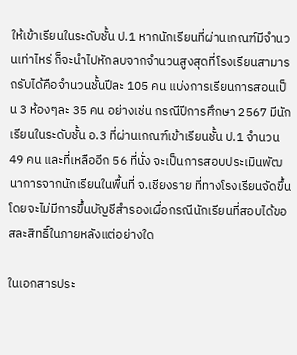ให้เข้าเรียนในระดับชั้น ป.1 หากนักเรียนที่ผ่านเกณฑ์มีจำนวนเท่าไหร่ ก็จะนำไปหักลบจากจำนวนสูงสุดที่โรงเรียนสามารถรับได้คือจำนวนชั้นปีละ 105 คน แบ่งการเรียนการสอนเป็น 3 ห้องๆละ 35 คน อย่างเช่น กรณีปีการศึกษา 2567 มีนักเรียนในระดับชั้น อ.3 ที่ผ่านเกณฑ์เข้าเรียนชั้น ป.1 จำนวน 49 คน และที่เหลืออีก 56 ที่นั่ง จะเป็นการสอบประเมินพัฒนาการจากนักเรียนในพื้นที่ จ.เชียงราย ที่ทางโรงเรียนจัดขึ้น โดยจะไม่มีการขึ้นบัญชีสำรองเผื่อกรณีนักเรียนที่สอบได้ขอสละสิทธิ์ในภายหลังแต่อย่างใด

ในเอกสารประ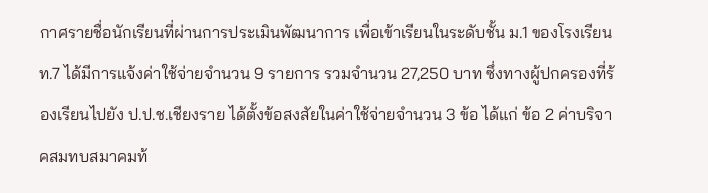กาศรายชื่อนักเรียนที่ผ่านการประเมินพัฒนาการ เพื่อเข้าเรียนในระดับชั้น ม.1 ของโรงเรียน ท.7 ได้มีการแจ้งค่าใช้จ่ายจำนวน 9 รายการ รวมจำนวน 27,250 บาท ซึ่งทางผู้ปกครองที่ร้องเรียนไปยัง ป.ป.ช.เชียงราย ได้ตั้งข้อสงสัยในค่าใช้จ่ายจำนวน 3 ข้อ ได้แก่ ข้อ 2 ค่าบริจาคสมทบสมาคมท้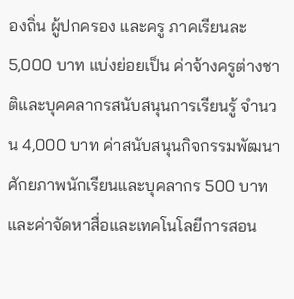องถิ่น ผู้ปกครอง และครู ภาคเรียนละ 5,000 บาท แบ่งย่อยเป็น ค่าจ้างครูต่างชาติและบุคคลากรสนับสนุนการเรียนรู้ จำนวน 4,000 บาท ค่าสนับสนุนกิจกรรมพัฒนาศักยภาพนักเรียนและบุคลากร 500 บาท และค่าจัดหาสื่อและเทคโนโลยีการสอน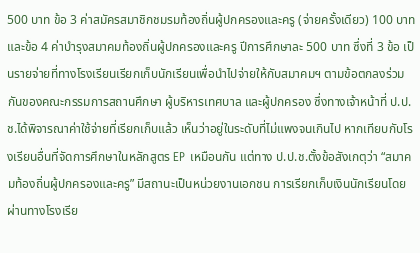500 บาท ข้อ 3 ค่าสมัครสมาชิกชมรมท้องถิ่นผู้ปกครองและครู (จ่ายครั้งเดียว) 100 บาท และข้อ 4 ค่าบำรุงสมาคมท้องถิ่นผู้ปกครองและครู ปีการศึกษาละ 500 บาท ซึ่งที่ 3 ข้อ เป็นรายจ่ายที่ทางโรงเรียนเรียกเก็บนักเรียนเพื่อนำไปจ่ายให้กับสมาคมฯ ตามข้อตกลงร่วมกันของคณะกรรมการสถานศึกษา ผู้บริหารเทศบาล และผู้ปกครอง ซึ่งทางเจ้าหน้าที่ ป.ป.ช.ได้พิจารณาค่าใช้จ่ายที่เรียกเก็บแล้ว เห็นว่าอยู่ในระดับที่ไม่แพงจนเกินไป หากเทียบกับโรงเรียนอื่นที่จัดการศึกษาในหลักสูตร EP เหมือนกัน แต่ทาง ป.ป.ช.ตั้งข้อสังเกตุว่า “สมาคมท้องถิ่นผู้ปกครองและครู” มีสถานะเป็นหน่วยงานเอกชน การเรียกเก็บเงินนักเรียนโดยผ่านทางโรงเรีย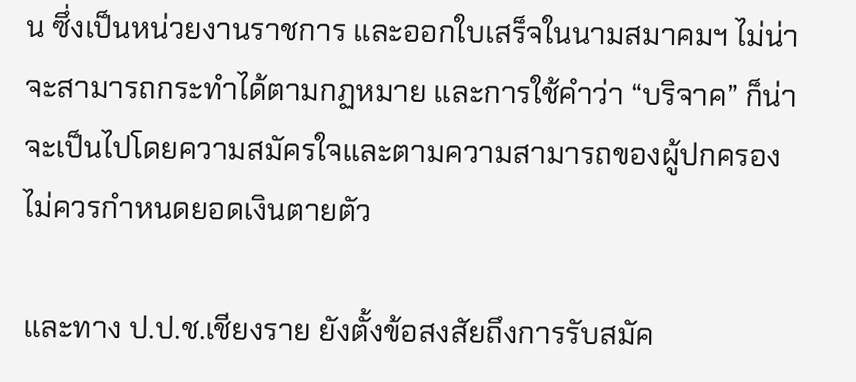น ซึ่งเป็นหน่วยงานราชการ และออกใบเสร็จในนามสมาคมฯ ไม่น่าจะสามารถกระทำได้ตามกฏหมาย และการใช้คำว่า “บริจาค” ก็น่าจะเป็นไปโดยความสมัครใจและตามความสามารถของผู้ปกครอง ไม่ควรกำหนดยอดเงินตายตัว

และทาง ป.ป.ช.เชียงราย ยังตั้งข้อสงสัยถึงการรับสมัค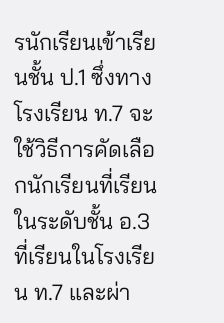รนักเรียนเข้าเรียนชั้น ป.1 ซึ่งทางโรงเรียน ท.7 จะใช้วิธีการคัดเลือกนักเรียนที่เรียนในระดับชั้น อ.3 ที่เรียนในโรงเรียน ท.7 และผ่า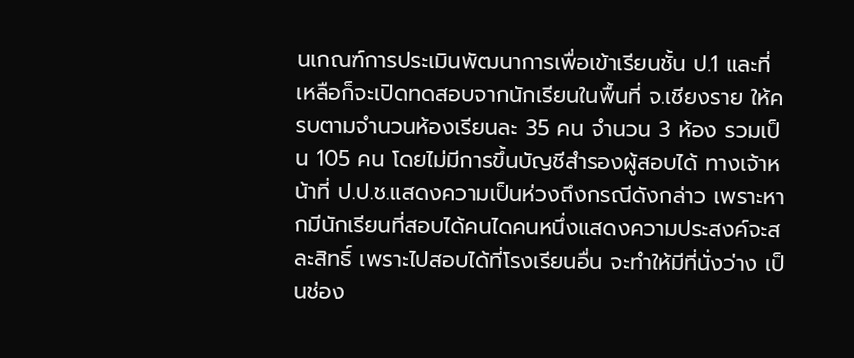นเกณฑ์การประเมินพัฒนาการเพื่อเข้าเรียนชั้น ป.1 และที่เหลือก็จะเปิดทดสอบจากนักเรียนในพื้นที่ จ.เชียงราย ให้ครบตามจำนวนห้องเรียนละ 35 คน จำนวน 3 ห้อง รวมเป็น 105 คน โดยไม่มีการขึ้นบัญชีสำรองผู้สอบได้ ทางเจ้าหน้าที่ ป.ป.ช.แสดงความเป็นห่วงถึงกรณีดังกล่าว เพราะหากมีนักเรียนที่สอบได้คนไดคนหนึ่งแสดงความประสงค์จะสละสิทธิ์ เพราะไปสอบได้ที่โรงเรียนอื่น จะทำให้มีที่นั่งว่าง เป็นช่อง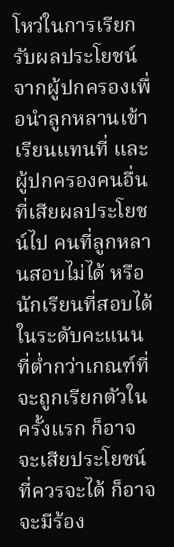โหว่ในการเรียกรับผลประโยชน์จากผู้ปกครองเพื่อนำลูกหลานเข้าเรียนแทนที่ และผู้ปกครองคนอื่นที่เสียผลประโยชน์ไป คนที่ลูกหลานสอบไม่ได้ หรือนักเรียนที่สอบได้ในระดับคะแนนที่ต่ำกว่าเกณฑ์ที่จะถูกเรียกตัวในครั้งแรก ก็อาจจะเสียประโยชน์ที่ควรจะได้ ก็อาจจะมีร้อง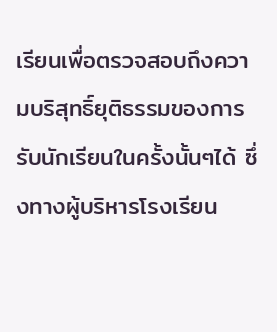เรียนเพื่อตรวจสอบถึงความบริสุทธิ์ยุติธรรมของการรับนักเรียนในครั้งนั้นๆได้ ซึ่งทางผู้บริหารโรงเรียน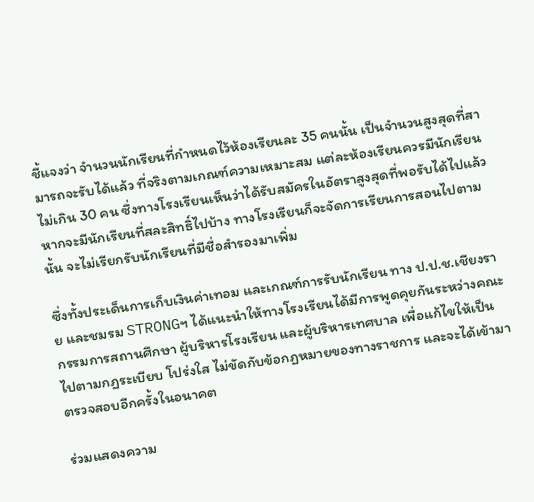ชี้แจงว่า จำนวนนักเรียนที่กำหนดไว้ห้องเรียนละ 35 คนนั้น เป็นจำนวนสูงสุดที่สามารถจะรับได้แล้ว ที่จริงตามเกณฑ์ความเหมาะสม แต่ละห้องเรียนควรมีนักเรียนไม่เกิน 30 คน ซึ่งทางโรงเรียนเห็นว่าได้รับสมัครในอัตราสูงสุดที่พอรับได้ไปแล้ว หากจะมีนักเรียนที่สละสิทธิ์ไปบ้าง ทางโรงเรียนก็จะจัดการเรียนการสอนไปตามนั้น จะไม่เรียกรับนักเรียนที่มีชื่อสำรองมาเพิ่ม

ซึ่งทั้งประเด็นการเก็บเงินค่าเทอม และเกณฑ์การรับนักเรียน ทาง ป.ป.ช.เชียงราย และชมรม STRONGฯ ได้แนะนำให้ทางโรงเรียนได้มีการพูดคุยกันระหว่างคณะกรรมการสถานศึกษา ผู้บริหารโรงเรียน และผู้บริหารเทศบาล เพื่อแก้ไขให้เป็นไปตามกฏระเบียบ โปร่งใส ไม่ขัดกับข้อกฏหมายของทางราชการ และจะได้เข้ามาตรวจสอบอีกครั้งในอนาคต

ร่วมแสดงความ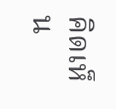คิดเห็น